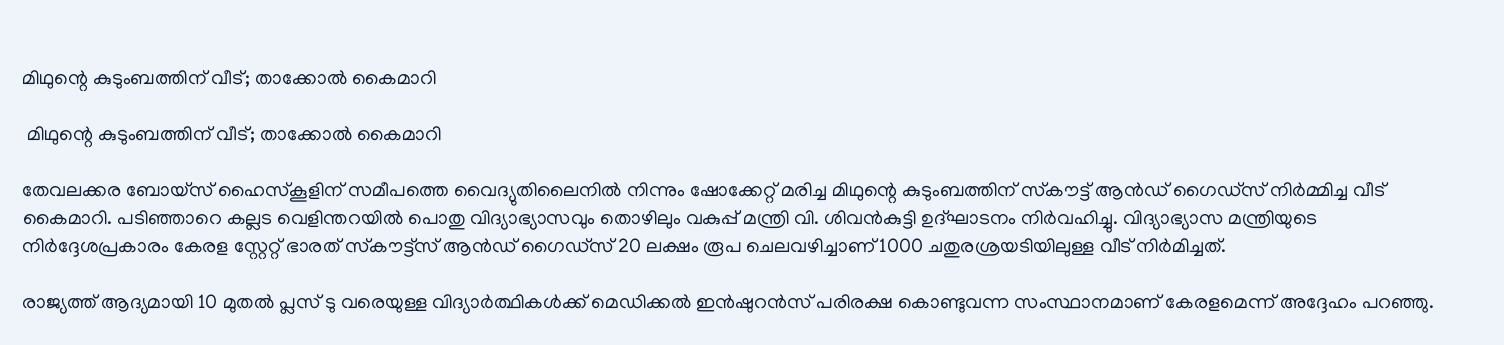മിഥുന്റെ കുടുംബത്തിന് വീട്; താക്കോൽ കൈമാറി

 മിഥുന്റെ കുടുംബത്തിന് വീട്; താക്കോൽ കൈമാറി

തേവലക്കര ബോയ്‌സ് ഹൈസ്‌കൂളിന് സമീപത്തെ വൈദ്യുതിലൈനിൽ നിന്നും ഷോക്കേറ്റ് മരിച്ച മിഥുന്റെ കുടുംബത്തിന് സ്‌കൗട്ട് ആൻഡ് ഗൈഡ്‌സ് നിർമ്മിച്ച വീട് കൈമാറി. പടിഞ്ഞാറെ കല്ലട വെളിന്തറയിൽ പൊതു വിദ്യാഭ്യാസവും തൊഴിലും വകുപ്പ് മന്ത്രി വി. ശിവൻകുട്ടി ഉദ്ഘാടനം നിർവഹിച്ചു. വിദ്യാഭ്യാസ മന്ത്രിയുടെ നിർദ്ദേശപ്രകാരം കേരള സ്റ്റേറ്റ് ഭാരത് സ്‌കൗട്ട്‌സ് ആൻഡ് ഗൈഡ്‌സ് 20 ലക്ഷം രൂപ ചെലവഴിച്ചാണ് 1000 ചതുരശ്രയടിയിലുള്ള വീട് നിർമിച്ചത്.

രാജ്യത്ത് ആദ്യമായി 10 മുതൽ പ്ലസ് ടു വരെയുള്ള വിദ്യാർത്ഥികൾക്ക് മെഡിക്കൽ ഇൻഷുറൻസ് പരിരക്ഷ കൊണ്ടുവന്ന സംസ്ഥാനമാണ് കേരളമെന്ന് അദ്ദേഹം പറഞ്ഞു.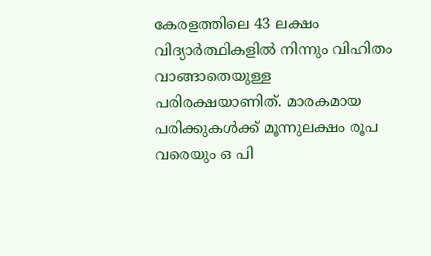കേരളത്തിലെ 43 ലക്ഷം വിദ്യാർത്ഥികളിൽ നിന്നും വിഹിതം വാങ്ങാതെയുള്ള പരിരക്ഷയാണിത്. മാരകമായ പരിക്കുകൾക്ക് മൂന്നുലക്ഷം രൂപ വരെയും ഒ പി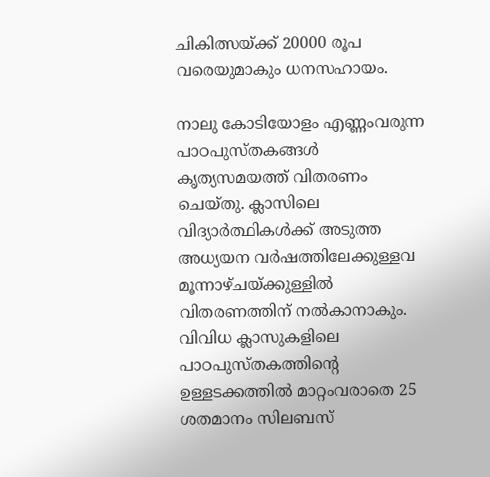ചികിത്സയ്ക്ക് 20000 രൂപ വരെയുമാകും ധനസഹായം.

നാലു കോടിയോളം എണ്ണംവരുന്ന പാഠപുസ്തകങ്ങൾ കൃത്യസമയത്ത് വിതരണം ചെയ്തു. ക്ലാസിലെ വിദ്യാർത്ഥികൾക്ക് അടുത്ത അധ്യയന വർഷത്തിലേക്കുള്ളവ മൂന്നാഴ്ചയ്ക്കുള്ളിൽ വിതരണത്തിന് നൽകാനാകും. വിവിധ ക്ലാസുകളിലെ പാഠപുസ്തകത്തിന്റെ ഉള്ളടക്കത്തിൽ മാറ്റംവരാതെ 25 ശതമാനം സിലബസ്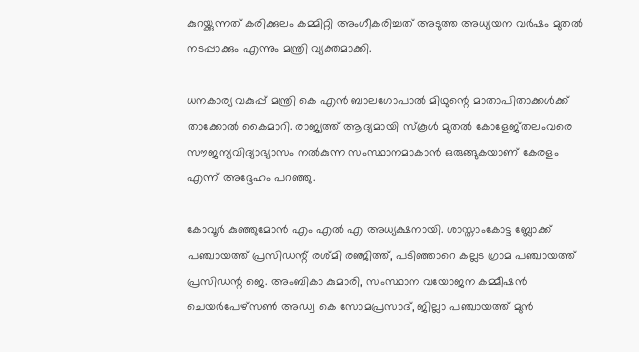കുറയ്ക്കുന്നത് കരിക്കുലം കമ്മിറ്റി അംഗീകരിച്ചത് അടുത്ത അധ്യയന വർഷം മുതൽ നടപ്പാക്കും എന്നും മന്ത്രി വ്യക്തമാക്കി.

ധനകാര്യ വകുപ്പ് മന്ത്രി കെ എൻ ബാലഗോപാൽ മിഥുന്റെ മാതാപിതാക്കൾക്ക് താക്കോൽ കൈമാറി. രാജ്യത്ത് ആദ്യമായി സ്‌കൂൾ മുതൽ കോളേജ്തലംവരെ സൗജന്യവിദ്യാഭ്യാസം നൽകുന്ന സംസ്ഥാനമാകാൻ ഒരുങ്ങുകയാണ് കേരളം എന്ന് അദ്ദേഹം പറഞ്ഞു.

കോവൂർ കുഞ്ഞുമോൻ എം എൽ എ അധ്യക്ഷനായി. ശാസ്താംകോട്ട ബ്ലോക്ക് പഞ്ചായത്ത് പ്രസിഡന്റ് രശ്മി രഞ്ജിത്ത്, പടിഞ്ഞാറെ കല്ലട ഗ്രാമ പഞ്ചായത്ത് പ്രസിഡന്റ ജെ. അംബികാ കുമാരി, സംസ്ഥാന വയോജന കമ്മീഷൻ ചെയർപേഴ്‌സൺ അഡ്വ കെ സോമപ്രസാദ്, ജില്ലാ പഞ്ചായത്ത് മുൻ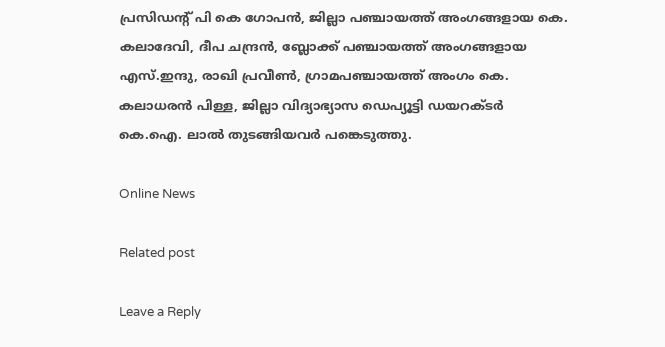പ്രസിഡന്റ് പി കെ ഗോപൻ, ജില്ലാ പഞ്ചായത്ത് അംഗങ്ങളായ കെ. കലാദേവി, ദീപ ചന്ദ്രൻ, ബ്ലോക്ക് പഞ്ചായത്ത് അംഗങ്ങളായ എസ്.ഇന്ദു, രാഖി പ്രവീൺ, ഗ്രാമപഞ്ചായത്ത് അംഗം കെ. കലാധരൻ പിള്ള, ജില്ലാ വിദ്യാഭ്യാസ ഡെപ്യൂട്ടി ഡയറക്ടർ കെ.ഐ. ലാൽ തുടങ്ങിയവർ പങ്കെടുത്തു.

Online News

Related post

Leave a Reply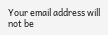Your email address will not be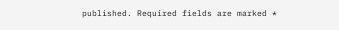published. Required fields are marked *